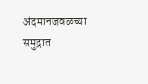अंदमानजवळच्या समुद्रात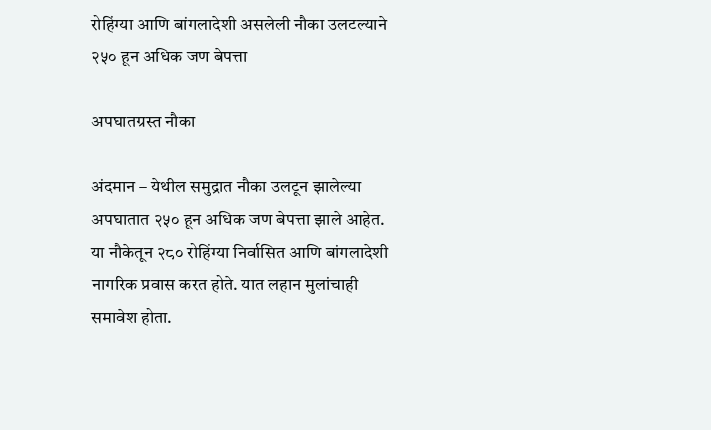रोहिंग्या आणि बांगलादेशी असलेली नौका उलटल्याने २५० हून अधिक जण बेपत्ता

अपघातग्रस्त नौका

अंदमान – येथील समुद्रात नौका उलटून झालेल्या अपघातात २५० हून अधिक जण बेपत्ता झाले आहेत. या नौकेतून २८० रोहिंग्या निर्वासित आणि बांगलादेशी नागरिक प्रवास करत होते. यात लहान मुलांचाही समावेश होता.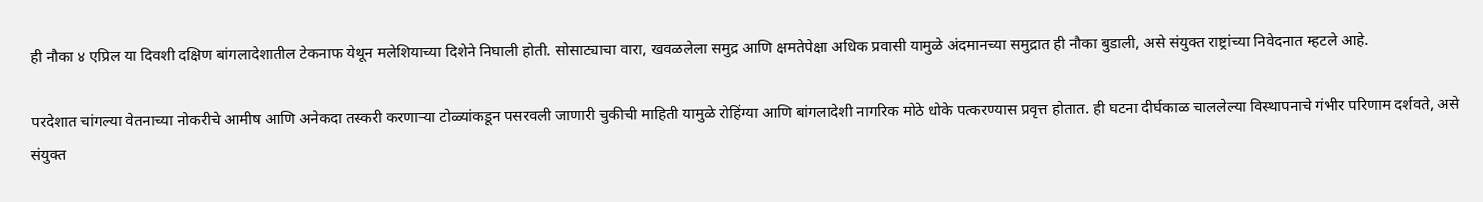ही नौका ४ एप्रिल या दिवशी दक्षिण बांगलादेशातील टेकनाफ येथून मलेशियाच्या दिशेने निघाली होती. सोसाट्याचा वारा, खवळलेला समुद्र आणि क्षमतेपेक्षा अधिक प्रवासी यामुळे अंदमानच्या समुद्रात ही नौका बुडाली, असे संयुक्त राष्ट्रांच्या निवेदनात म्हटले आहे.

परदेशात चांगल्या वेतनाच्या नोकरीचे आमीष आणि अनेकदा तस्करी करणार्‍या टोळ्यांकडून पसरवली जाणारी चुकीची माहिती यामुळे रोहिंग्या आणि बांगलादेशी नागरिक मोठे धोके पत्करण्यास प्रवृत्त होतात. ही घटना दीर्घकाळ चाललेल्या विस्थापनाचे गंभीर परिणाम दर्शवते, असे संयुक्त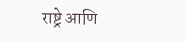राष्ट्रे आणि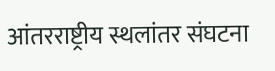आंतरराष्ट्रीय स्थलांतर संघटना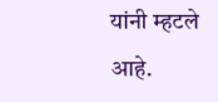यांनी म्हटले आहे.